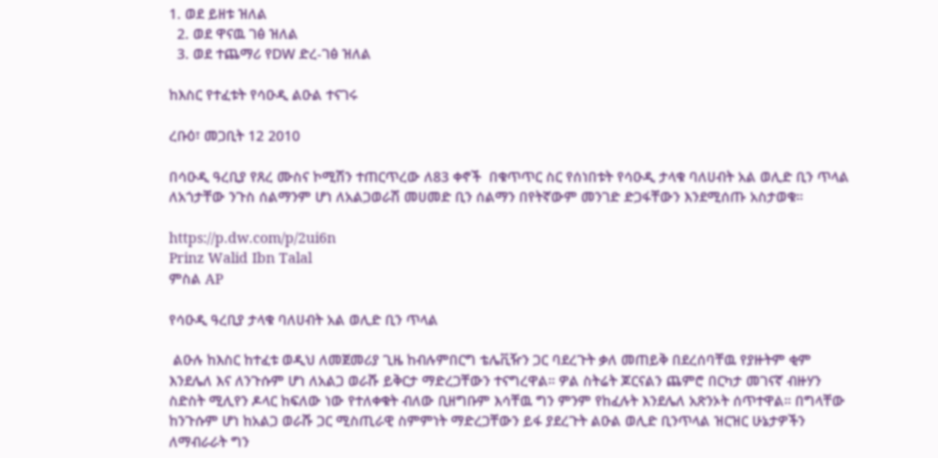1. ወደ ይዘቱ ዝለል
  2. ወደ ዋናዉ ገፅ ዝለል
  3. ወደ ተጨማሪ የDW ድረ-ገፅ ዝለል

ከእስር የተፈቱት የሳዑዲ ልዑል ተናገሩ

ረቡዕ፣ መጋቢት 12 2010

በሳዑዲ ዓረቢያ የጸረ ሙስና ኮሚሽን ተጠርጥረው ለ83 ቀኖች  በቁጥጥር ስር የሰነበቱት የሳዑዲ ታላቁ ባለሀብት አል ወሊድ ቢን ጥላል ለአጎታቸው ንጉስ ሰልማንም ሆነ ለአልጋወራሽ መሀመድ ቢን ሰልማን በየትኛውም መንገድ ድጋፋቸውን እንደሚሰጡ አስታወቁ።

https://p.dw.com/p/2ui6n
Prinz Walid Ibn Talal
ምስል AP

የሳዑዲ ዓረቢያ ታላቁ ባለሀብት አል ወሊድ ቢን ጥላል

 ልዑሉ ከእስር ከተፈቱ ወዲህ ለመጀመሪያ ጊዜ ከብሉምበርግ ቴሌቪዥን ጋር ባደረጉት ቃለ መጠይቅ በደረሰባቸዉ የያዙትም ቂም እንደሌለ እና ለንጉሱም ሆነ ለአልጋ ወራሹ ይቅርታ ማድረጋቸውን ተናግረዋል። ዎል ስትሬት ጆርናልን ጨምሮ በርካታ መገናኛ ብዙሃን ስድስት ሚሊየን ዶላር ከፍለው ነው የተለቀቁት ብለው ቢዘግቡም እሳቸዉ ግን ምንም የከፈሉት እንደሌለ አጽንኦት ሰጥተዋል። በግላቸው ከንጉሱም ሆነ ከአልጋ ወራሹ ጋር ሚስጢራዊ ስምምነት ማድረጋቸውን ይፋ ያደረጉት ልዑል ወሊድ ቢንጥላል ዝርዝር ሁኔታዎችን ለማብራራት ግን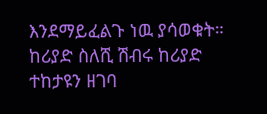እንደማይፈልጉ ነዉ ያሳወቁት። ከሪያድ ስለሺ ሽብሩ ከሪያድ ተከታዩን ዘገባ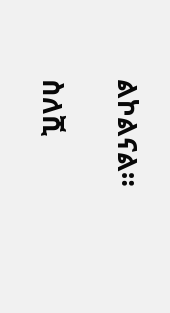ልኮልናል።

ስለሺ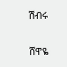ሽብሩ

ሸዋዬ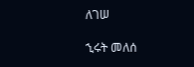ለገሠ

ኂሩት መለሰ